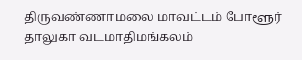திருவண்ணாமலை மாவட்டம் போளூர் தாலுகா வடமாதிமங்கலம்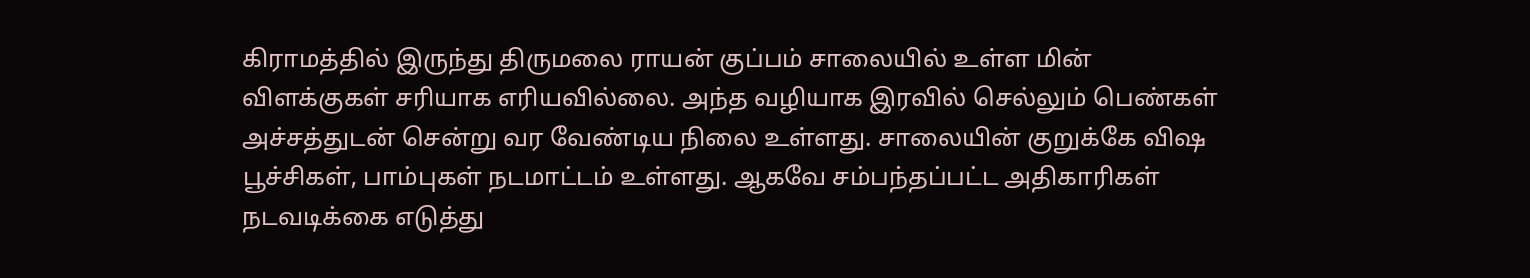கிராமத்தில் இருந்து திருமலை ராயன் குப்பம் சாலையில் உள்ள மின் விளக்குகள் சரியாக எரியவில்லை. அந்த வழியாக இரவில் செல்லும் பெண்கள் அச்சத்துடன் சென்று வர வேண்டிய நிலை உள்ளது. சாலையின் குறுக்கே விஷ பூச்சிகள், பாம்புகள் நடமாட்டம் உள்ளது. ஆகவே சம்பந்தப்பட்ட அதிகாரிகள் நடவடிக்கை எடுத்து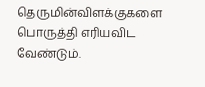தெருமின்விளக்குகளை பொருத்தி எரியவிட வேண்டும்.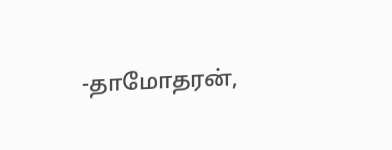-தாமோதரன்,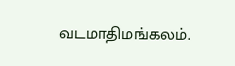வடமாதிமங்கலம்.